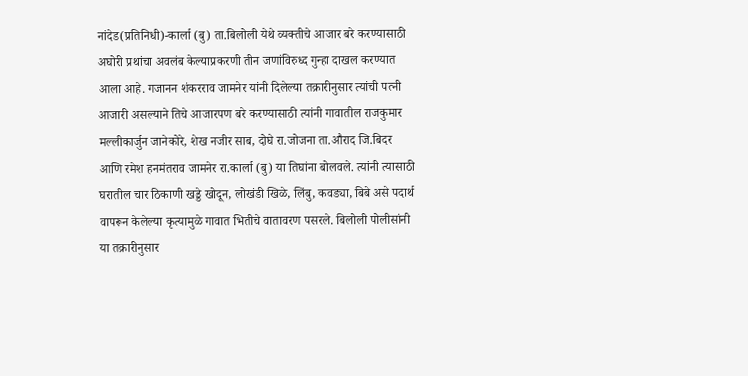नांदेड(प्रतिनिधी)-कार्ला (बु) ता.बिलोली येथे व्यक्तीचे आजार बरे करण्यासाठी अघोरी प्रथांचा अवलंब केल्याप्रकरणी तीन जणांविरुध्द गुन्हा दाखल करण्यात आला आहे. गजानन शंकरराव जामनेर यांनी दिलेल्या तक्रारीनुसार त्यांची पत्नी आजारी असल्याने तिचे आजारपण बरे करण्यासाठी त्यांनी गावातील राजकुमार मल्लीकार्जुन जानेकोरे, शेख नजीर साब, दोघे रा.जोजना ता.औराद जि.बिदर आणि रमेश हनमंतराव जामनेर रा.कार्ला (बु) या तिघांना बोलवले. त्यांनी त्यासाठी घरातील चार ठिकाणी खड्डे खोदून, लोखंडी खिळे, लिंबु, कवड्या, बिबे असे पदार्थ वापरून केलेल्या कृत्यामुळे गावात भितीचे वातावरण पसरले. बिलोली पोलीसांनी या तक्रारीनुसार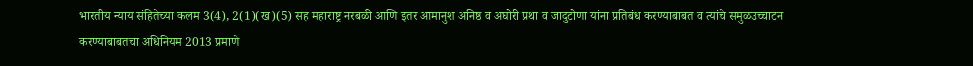भारतीय न्याय संहितेच्या कलम 3(4), 2(1)(ख)(5) सह महाराष्ट्र नरबळी आणि इतर आमानुश अनिष्ठ व अघोरी प्रथा व जादुटोणा यांना प्रतिबंध करण्याबाबत व त्यांचे समुळउच्चाटन करण्याबाबतचा अधिनियम 2013 प्रमाणे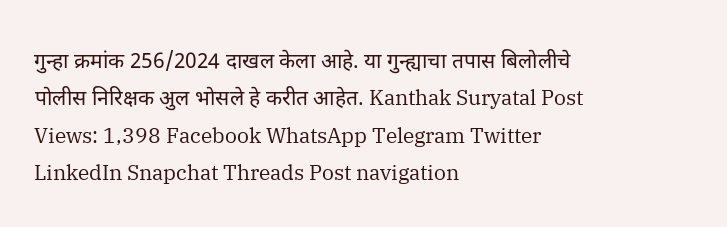गुन्हा क्रमांक 256/2024 दाखल केला आहे. या गुन्ह्याचा तपास बिलोलीचे पोलीस निरिक्षक अुल भोसले हे करीत आहेत. Kanthak Suryatal Post Views: 1,398 Facebook WhatsApp Telegram Twitter LinkedIn Snapchat Threads Post navigation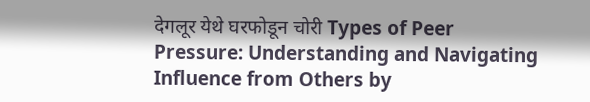देगलूर येथे घरफोडून चोरी Types of Peer Pressure: Understanding and Navigating Influence from Others by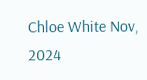Chloe White Nov, 2024